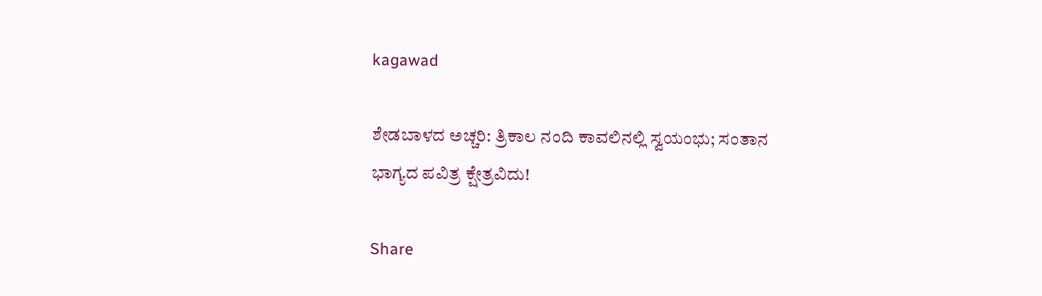kagawad

ಶೇಡಬಾಳದ ಅಚ್ಚರಿ: ತ್ರಿಕಾಲ ನಂದಿ ಕಾವಲಿನಲ್ಲಿ ಸ್ವಯಂಭು; ಸಂತಾನ ಭಾಗ್ಯದ ಪವಿತ್ರ ಕ್ಷೇತ್ರವಿದು!

Share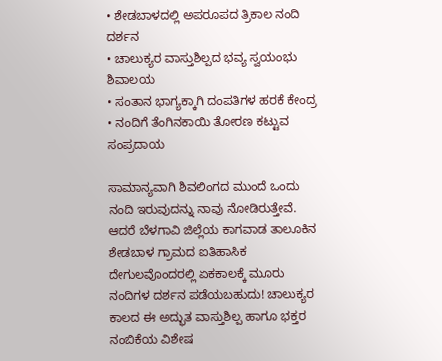• ಶೇಡಬಾಳದಲ್ಲಿ ಅಪರೂಪದ ತ್ರಿಕಾಲ ನಂದಿ ದರ್ಶನ
• ಚಾಲುಕ್ಯರ ವಾಸ್ತುಶಿಲ್ಪದ ಭವ್ಯ ಸ್ವಯಂಭು ಶಿವಾಲಯ
• ಸಂತಾನ ಭಾಗ್ಯಕ್ಕಾಗಿ ದಂಪತಿಗಳ ಹರಕೆ ಕೇಂದ್ರ
• ನಂದಿಗೆ ತೆಂಗಿನಕಾಯಿ ತೋರಣ ಕಟ್ಟುವ ಸಂಪ್ರದಾಯ

ಸಾಮಾನ್ಯವಾಗಿ ಶಿವಲಿಂಗದ ಮುಂದೆ ಒಂದು ನಂದಿ ಇರುವುದನ್ನು ನಾವು ನೋಡಿರುತ್ತೇವೆ. ಆದರೆ ಬೆಳಗಾವಿ ಜಿಲ್ಲೆಯ ಕಾಗವಾಡ ತಾಲೂಕಿನ ಶೇಡಬಾಳ ಗ್ರಾಮದ ಐತಿಹಾಸಿಕ ದೇಗುಲವೊಂದರಲ್ಲಿ ಏಕಕಾಲಕ್ಕೆ ಮೂರು ನಂದಿಗಳ ದರ್ಶನ ಪಡೆಯಬಹುದು! ಚಾಲುಕ್ಯರ ಕಾಲದ ಈ ಅದ್ಭುತ ವಾಸ್ತುಶಿಲ್ಪ ಹಾಗೂ ಭಕ್ತರ ನಂಬಿಕೆಯ ವಿಶೇಷ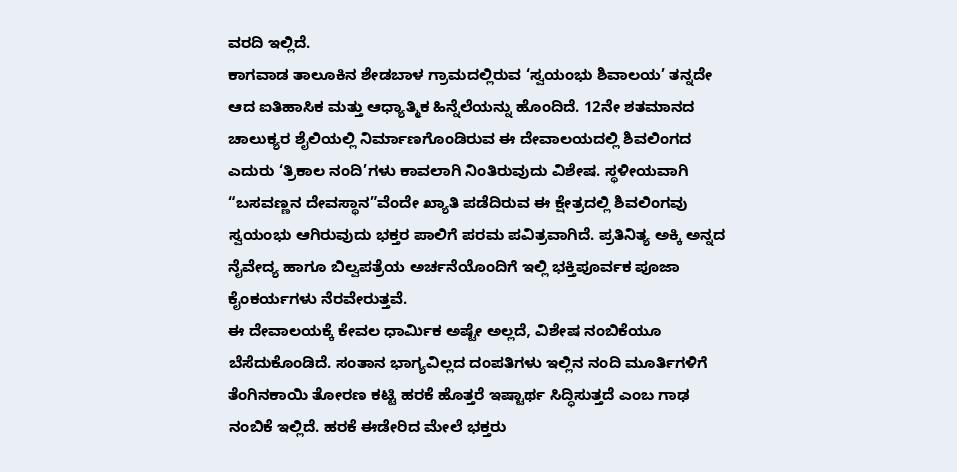ವರದಿ ಇಲ್ಲಿದೆ.
ಕಾಗವಾಡ ತಾಲೂಕಿನ ಶೇಡಬಾಳ ಗ್ರಾಮದಲ್ಲಿರುವ ‘ಸ್ವಯಂಭು ಶಿವಾಲಯ’ ತನ್ನದೇ ಆದ ಐತಿಹಾಸಿಕ ಮತ್ತು ಆಧ್ಯಾತ್ಮಿಕ ಹಿನ್ನೆಲೆಯನ್ನು ಹೊಂದಿದೆ. 12ನೇ ಶತಮಾನದ ಚಾಲುಕ್ಯರ ಶೈಲಿಯಲ್ಲಿ ನಿರ್ಮಾಣಗೊಂಡಿರುವ ಈ ದೇವಾಲಯದಲ್ಲಿ ಶಿವಲಿಂಗದ ಎದುರು ‘ತ್ರಿಕಾಲ ನಂದಿ’ಗಳು ಕಾವಲಾಗಿ ನಿಂತಿರುವುದು ವಿಶೇಷ. ಸ್ಥಳೀಯವಾಗಿ “ಬಸವಣ್ಣನ ದೇವಸ್ಥಾನ”ವೆಂದೇ ಖ್ಯಾತಿ ಪಡೆದಿರುವ ಈ ಕ್ಷೇತ್ರದಲ್ಲಿ ಶಿವಲಿಂಗವು ಸ್ವಯಂಭು ಆಗಿರುವುದು ಭಕ್ತರ ಪಾಲಿಗೆ ಪರಮ ಪವಿತ್ರವಾಗಿದೆ. ಪ್ರತಿನಿತ್ಯ ಅಕ್ಕಿ ಅನ್ನದ ನೈವೇದ್ಯ ಹಾಗೂ ಬಿಲ್ವಪತ್ರೆಯ ಅರ್ಚನೆಯೊಂದಿಗೆ ಇಲ್ಲಿ ಭಕ್ತಿಪೂರ್ವಕ ಪೂಜಾ ಕೈಂಕರ್ಯಗಳು ನೆರವೇರುತ್ತವೆ.
ಈ ದೇವಾಲಯಕ್ಕೆ ಕೇವಲ ಧಾರ್ಮಿಕ ಅಷ್ಟೇ ಅಲ್ಲದೆ, ವಿಶೇಷ ನಂಬಿಕೆಯೂ ಬೆಸೆದುಕೊಂಡಿದೆ. ಸಂತಾನ ಭಾಗ್ಯವಿಲ್ಲದ ದಂಪತಿಗಳು ಇಲ್ಲಿನ ನಂದಿ ಮೂರ್ತಿಗಳಿಗೆ ತೆಂಗಿನಕಾಯಿ ತೋರಣ ಕಟ್ಟಿ ಹರಕೆ ಹೊತ್ತರೆ ಇಷ್ಟಾರ್ಥ ಸಿದ್ಧಿಸುತ್ತದೆ ಎಂಬ ಗಾಢ ನಂಬಿಕೆ ಇಲ್ಲಿದೆ. ಹರಕೆ ಈಡೇರಿದ ಮೇಲೆ ಭಕ್ತರು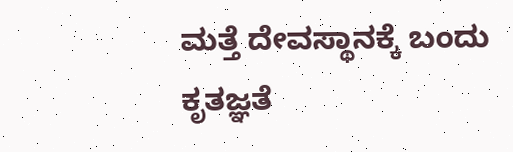ಮತ್ತೆ ದೇವಸ್ಥಾನಕ್ಕೆ ಬಂದು ಕೃತಜ್ಞತೆ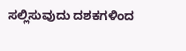ಸಲ್ಲಿಸುವುದು ದಶಕಗಳಿಂದ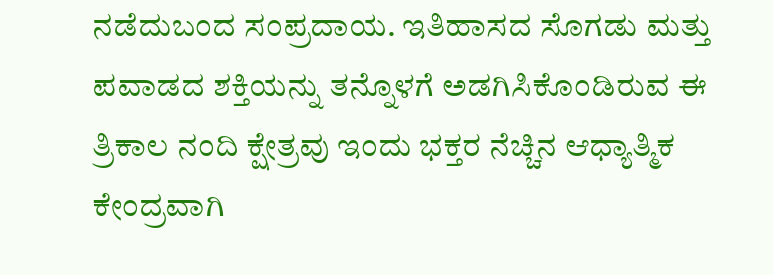ನಡೆದುಬಂದ ಸಂಪ್ರದಾಯ. ಇತಿಹಾಸದ ಸೊಗಡು ಮತ್ತು ಪವಾಡದ ಶಕ್ತಿಯನ್ನು ತನ್ನೊಳಗೆ ಅಡಗಿಸಿಕೊಂಡಿರುವ ಈ ತ್ರಿಕಾಲ ನಂದಿ ಕ್ಷೇತ್ರವು ಇಂದು ಭಕ್ತರ ನೆಚ್ಚಿನ ಆಧ್ಯಾತ್ಮಿಕ ಕೇಂದ್ರವಾಗಿ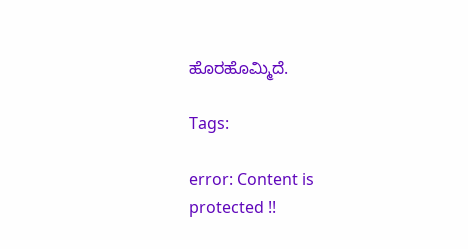ಹೊರಹೊಮ್ಮಿದೆ.

Tags:

error: Content is protected !!